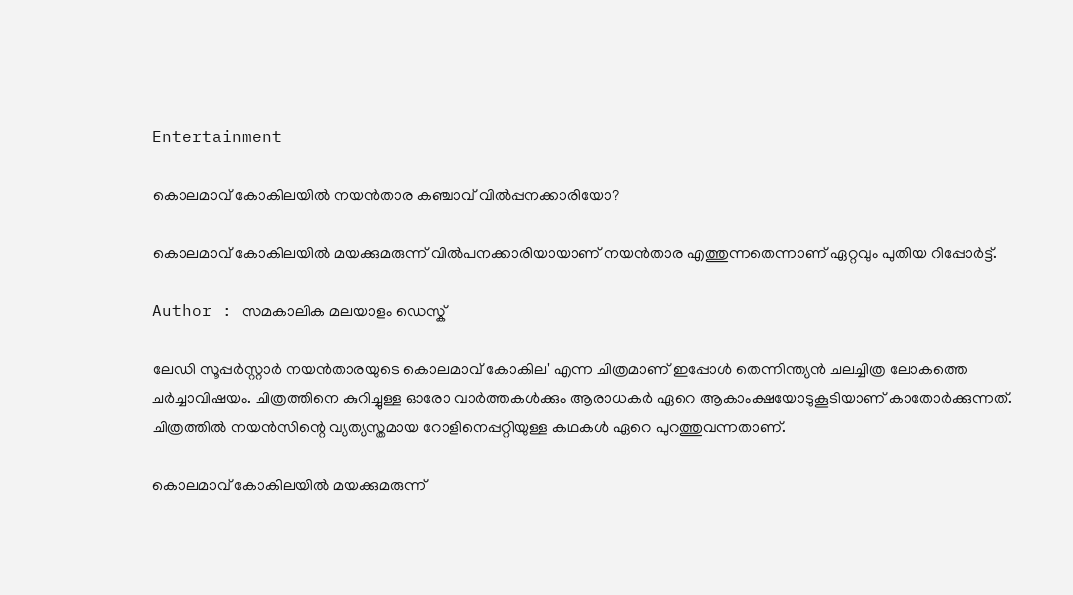Entertainment

കൊലമാവ് കോകിലയില്‍ നയന്‍താര കഞ്ചാവ് വില്‍പ്പനക്കാരിയോ?

കൊലമാവ് കോകിലയില്‍ മയക്കുമരുന്ന് വില്‍പനക്കാരിയായാണ് നയന്‍താര എത്തുന്നതെന്നാണ് ഏറ്റവും പുതിയ റിപ്പോര്‍ട്ട്.

Author : സമകാലിക മലയാളം ഡെസ്ക്

ലേഡി സൂപ്പര്‍സ്റ്റാര്‍ നയന്‍താരയുടെ കൊലമാവ് കോകില' എന്ന ചിത്രമാണ് ഇപ്പോള്‍ തെന്നിന്ത്യന്‍ ചലച്ചിത്ര ലോകത്തെ ചര്‍ച്ചാവിഷയം. ചിത്രത്തിനെ കുറിച്ചുള്ള ഓരോ വാര്‍ത്തകള്‍ക്കും ആരാധകര്‍ ഏറെ ആകാംക്ഷയോടുകൂടിയാണ് കാതോര്‍ക്കുന്നത്. ചിത്രത്തില്‍ നയന്‍സിന്റെ വ്യത്യസ്തമായ റോളിനെപ്പറ്റിയുള്ള കഥകള്‍ ഏറെ പുറത്തുവന്നതാണ്.

കൊലമാവ് കോകിലയില്‍ മയക്കുമരുന്ന്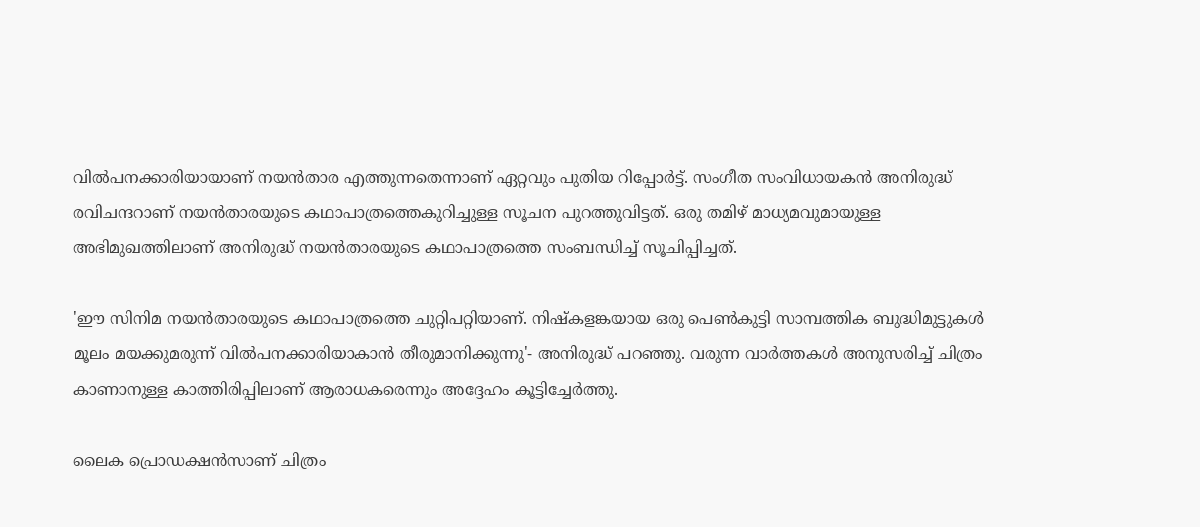വില്‍പനക്കാരിയായാണ് നയന്‍താര എത്തുന്നതെന്നാണ് ഏറ്റവും പുതിയ റിപ്പോര്‍ട്ട്. സംഗീത സംവിധായകന്‍ അനിരുദ്ധ് രവിചന്ദറാണ് നയന്‍താരയുടെ കഥാപാത്രത്തെകുറിച്ചുള്ള സൂചന പുറത്തുവിട്ടത്. ഒരു തമിഴ് മാധ്യമവുമായുള്ള അഭിമുഖത്തിലാണ് അനിരുദ്ധ് നയന്‍താരയുടെ കഥാപാത്രത്തെ സംബന്ധിച്ച് സൂചിപ്പിച്ചത്.

'ഈ സിനിമ നയന്‍താരയുടെ കഥാപാത്രത്തെ ചുറ്റിപറ്റിയാണ്. നിഷ്‌കളങ്കയായ ഒരു പെണ്‍കുട്ടി സാമ്പത്തിക ബുദ്ധിമുട്ടുകള്‍ മൂലം മയക്കുമരുന്ന് വില്‍പനക്കാരിയാകാന്‍ തീരുമാനിക്കുന്നു'- അനിരുദ്ധ് പറഞ്ഞു. വരുന്ന വാര്‍ത്തകള്‍ അനുസരിച്ച് ചിത്രം കാണാനുള്ള കാത്തിരിപ്പിലാണ് ആരാധകരെന്നും അദ്ദേഹം കൂട്ടിച്ചേര്‍ത്തു.

ലൈക പ്രൊഡക്ഷന്‍സാണ് ചിത്രം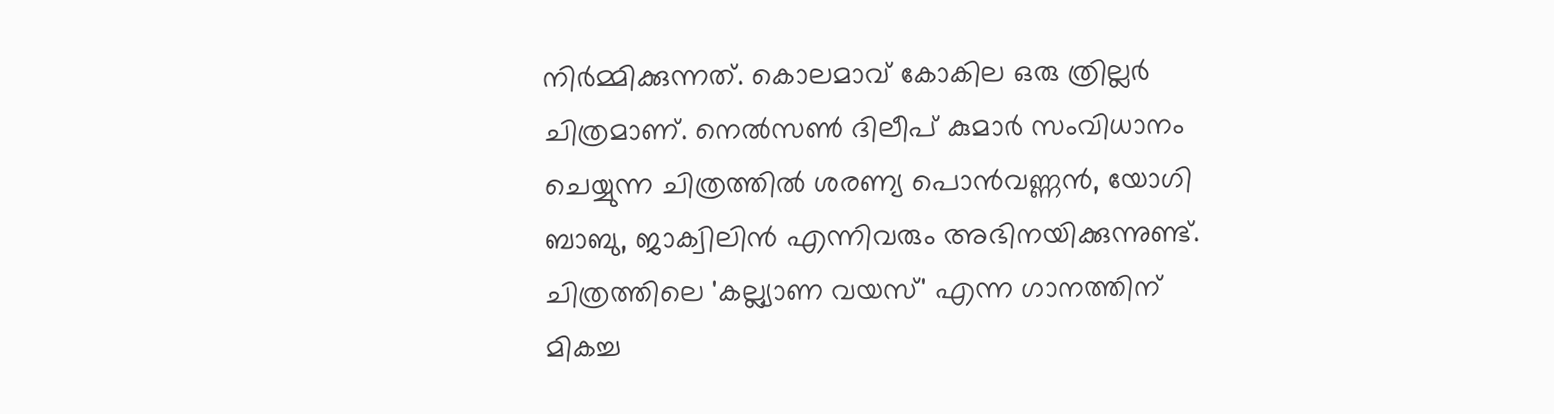നിര്‍മ്മിക്കുന്നത്. കൊലമാവ് കോകില ഒരു ത്രില്ലര്‍ ചിത്രമാണ്. നെല്‍സണ്‍ ദിലീപ് കുമാര്‍ സംവിധാനം ചെയ്യുന്ന ചിത്രത്തില്‍ ശരണ്യ പൊന്‍വണ്ണന്‍, യോഗി ബാബു, ജാക്വിലിന്‍ എന്നിവരും അഭിനയിക്കുന്നുണ്ട്. ചിത്രത്തിലെ 'കല്ല്യാണ വയസ്' എന്ന ഗാനത്തിന് മികച്ച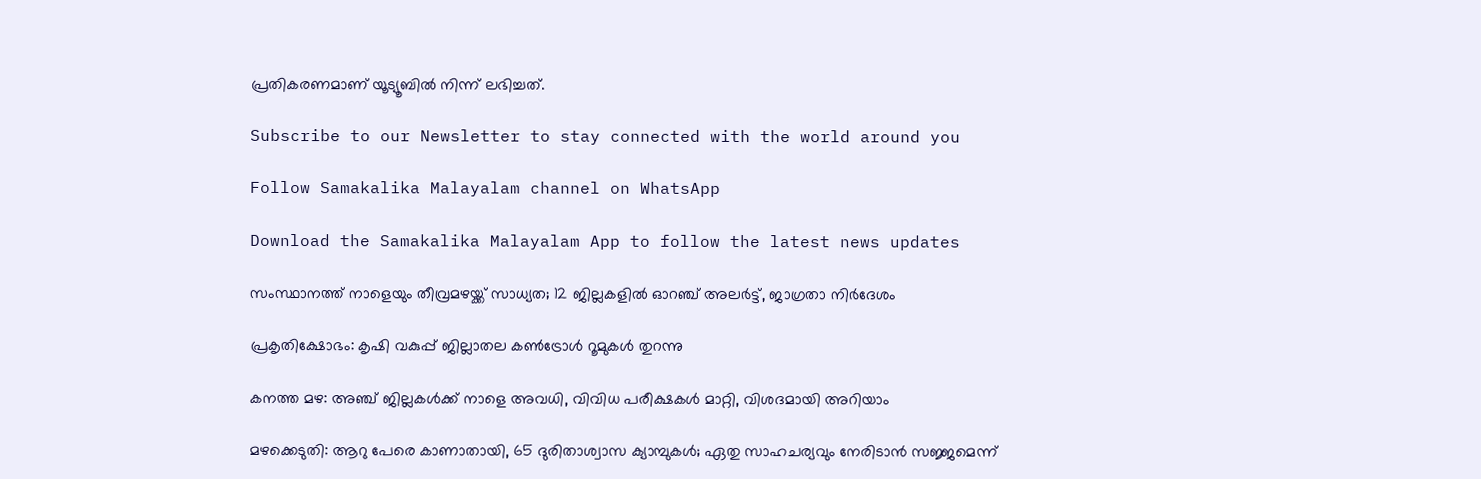പ്രതികരണമാണ് യൂട്യൂബില്‍ നിന്ന് ലഭിച്ചത്.

Subscribe to our Newsletter to stay connected with the world around you

Follow Samakalika Malayalam channel on WhatsApp

Download the Samakalika Malayalam App to follow the latest news updates

സംസ്ഥാനത്ത് നാളെയും തീവ്രമഴയ്ക്ക് സാധ്യത; 12 ജില്ലകളില്‍ ഓറഞ്ച് അലര്‍ട്ട്, ജാഗ്രതാ നിര്‍ദേശം

പ്രകൃതിക്ഷോഭം: കൃഷി വകുപ്പ് ജില്ലാതല കൺട്രോൾ റൂമുകൾ തുറന്നു

കനത്ത മഴ: അഞ്ച് ജില്ലകൾക്ക് നാളെ അവധി, വിവിധ പരീക്ഷകൾ മാറ്റി, വിശദമായി അറിയാം

മഴക്കെടുതി: ആറു പേരെ കാണാതായി, 65 ദുരിതാശ്വാസ ക്യാമ്പുകള്‍; ഏതു സാഹചര്യവും നേരിടാൻ സജ്ജമെന്ന്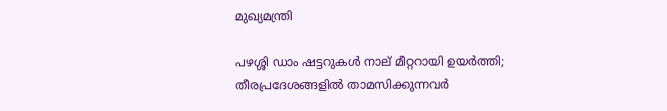മുഖ്യമന്ത്രി

പഴശ്ശി ഡാം ഷട്ടറുകള്‍ നാല് മീറ്ററായി ഉയര്‍ത്തി; തീരപ്രദേശങ്ങളില്‍ താമസിക്കുന്നവര്‍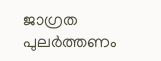ജാഗ്രത പുലർത്തണം